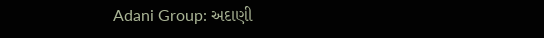Adani Group: અદાણી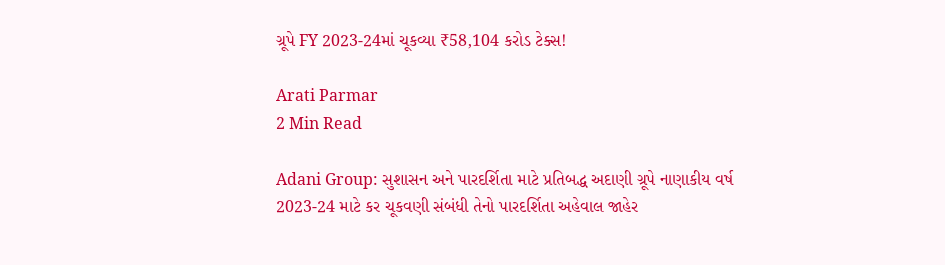ગ્રૂપે FY 2023-24માં ચૂકવ્યા ₹58,104 કરોડ ટેક્સ!

Arati Parmar
2 Min Read

Adani Group: સુશાસન અને પારદર્શિતા માટે પ્રતિબદ્ધ અદાણી ગ્રૂપે નાણાકીય વર્ષ 2023-24 માટે કર ચૂકવણી સંબંધી તેનો પારદર્શિતા અહેવાલ જાહેર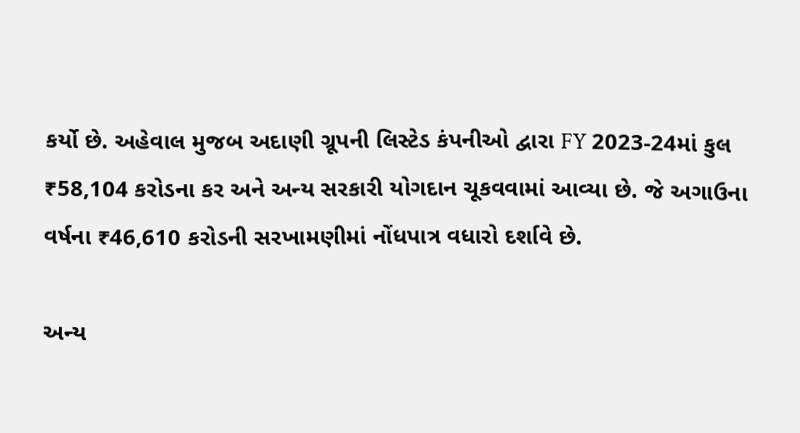કર્યો છે. અહેવાલ મુજબ અદાણી ગ્રૂપની લિસ્ટેડ કંપનીઓ દ્વારા FY 2023-24માં કુલ ₹58,104 કરોડના કર અને અન્ય સરકારી યોગદાન ચૂકવવામાં આવ્યા છે. જે અગાઉના વર્ષના ₹46,610 કરોડની સરખામણીમાં નોંધપાત્ર વધારો દર્શાવે છે.

અન્ય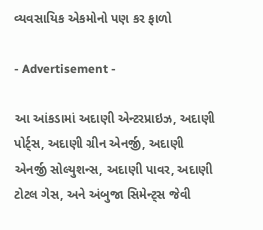વ્યવસાયિક એકમોનો પણ કર ફાળો

- Advertisement -

આ આંકડામાં અદાણી એન્ટરપ્રાઇઝ, અદાણી પોર્ટ્સ, અદાણી ગ્રીન એનર્જી, અદાણી એનર્જી સોલ્યુશન્સ, અદાણી પાવર, અદાણી ટોટલ ગેસ, અને અંબુજા સિમેન્ટ્સ જેવી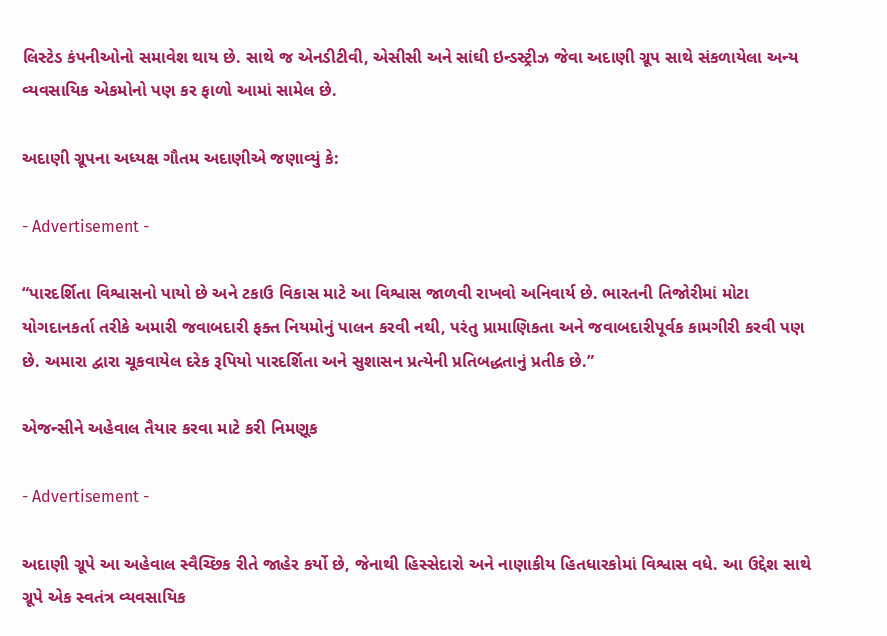લિસ્ટેડ કંપનીઓનો સમાવેશ થાય છે. સાથે જ એનડીટીવી, એસીસી અને સાંઘી ઇન્ડસ્ટ્રીઝ જેવા અદાણી ગ્રૂપ સાથે સંકળાયેલા અન્ય વ્યવસાયિક એકમોનો પણ કર ફાળો આમાં સામેલ છે.

અદાણી ગ્રૂપના અધ્યક્ષ ગૌતમ અદાણીએ જણાવ્યું કે:

- Advertisement -

“પારદર્શિતા વિશ્વાસનો પાયો છે અને ટકાઉ વિકાસ માટે આ વિશ્વાસ જાળવી રાખવો અનિવાર્ય છે. ભારતની તિજોરીમાં મોટા યોગદાનકર્તા તરીકે અમારી જવાબદારી ફક્ત નિયમોનું પાલન કરવી નથી, પરંતુ પ્રામાણિકતા અને જવાબદારીપૂર્વક કામગીરી કરવી પણ છે. અમારા દ્વારા ચૂકવાયેલ દરેક રૂપિયો પારદર્શિતા અને સુશાસન પ્રત્યેની પ્રતિબદ્ધતાનું પ્રતીક છે.”

એજન્સીને અહેવાલ તૈયાર કરવા માટે કરી નિમણૂક

- Advertisement -

અદાણી ગ્રૂપે આ અહેવાલ સ્વૈચ્છિક રીતે જાહેર કર્યો છે, જેનાથી હિસ્સેદારો અને નાણાકીય હિતધારકોમાં વિશ્વાસ વધે. આ ઉદ્દેશ સાથે ગ્રૂપે એક સ્વતંત્ર વ્યવસાયિક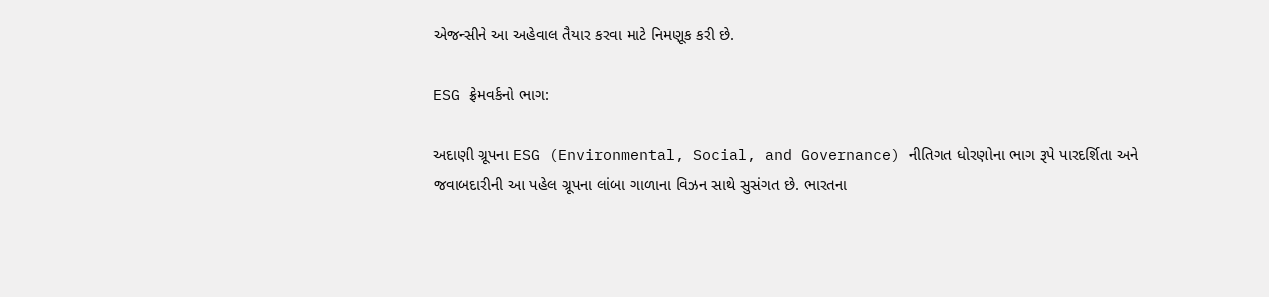એજન્સીને આ અહેવાલ તૈયાર કરવા માટે નિમણૂક કરી છે.

ESG ફ્રેમવર્કનો ભાગ:

અદાણી ગ્રૂપના ESG (Environmental, Social, and Governance) નીતિગત ધોરણોના ભાગ રૂપે પારદર્શિતા અને જવાબદારીની આ પહેલ ગ્રૂપના લાંબા ગાળાના વિઝન સાથે સુસંગત છે. ભારતના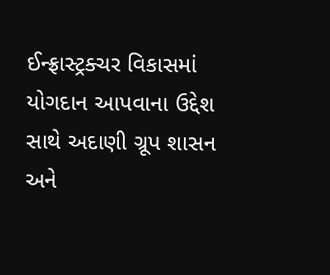ઈન્ફ્રાસ્ટ્રક્ચર વિકાસમાં યોગદાન આપવાના ઉદ્દેશ સાથે અદાણી ગ્રૂપ શાસન અને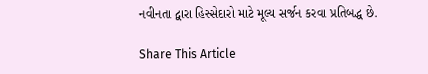નવીનતા દ્વારા હિસ્સેદારો માટે મૂલ્ય સર્જન કરવા પ્રતિબદ્ધ છે.

Share This Article